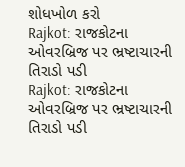શોધખોળ કરો
Rajkot: રાજકોટના ઓવરબ્રિજ પર ભ્રષ્ટાચારની તિરાડો પડી
Rajkot: રાજકોટના ઓવરબ્રિજ પર ભ્રષ્ટાચારની તિરાડો પડી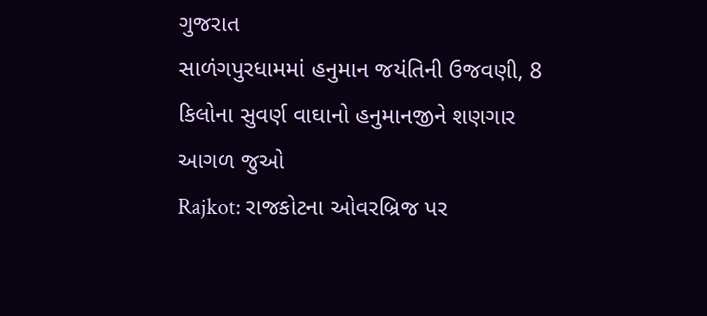ગુજરાત
સાળંગપુરધામમાં હનુમાન જયંતિની ઉજવણી, 8 કિલોના સુવર્ણ વાઘાનો હનુમાનજીને શણગાર
આગળ જુઓ
Rajkot: રાજકોટના ઓવરબ્રિજ પર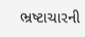ભ્રષ્ટાચારની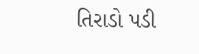તિરાડો પડી